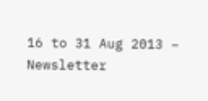16 to 31 Aug 2013 – Newsletter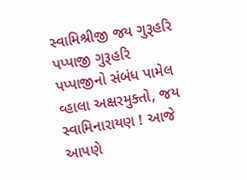સ્વામિશ્રીજી જય ગુરૂહરિ પપ્પાજી ગુરૂહરિ પપ્પાજીનો સંબંધ પામેલ વ્હાલા અક્ષરમુક્તો, જય સ્વામિનારાયણ ! આજે આપણે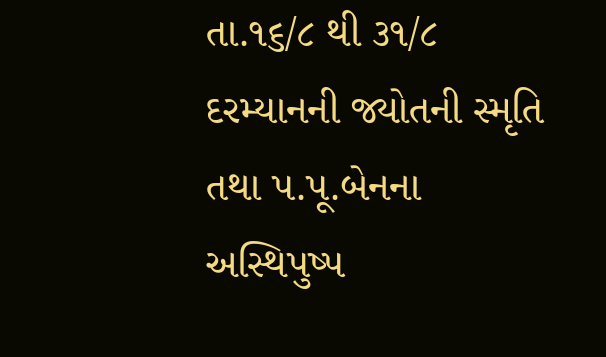તા.૧૬/૮ થી ૩૧/૮ દરમ્યાનની જ્યોતની સ્મૃતિ તથા પ.પૂ.બેનના અસ્થિપુષ્પ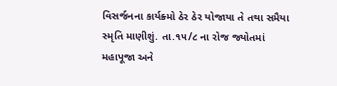વિસર્જનના કાર્યક્ર્મો ઠેર ઠેર યોજાયા તે તથા સમૈયા સ્મૃતિ માણીશું. તા.૧૫/૮ ના રોજ જ્યોતમાં મહાપૂજા અને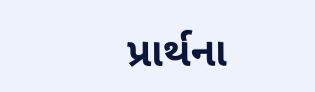પ્રાર્થના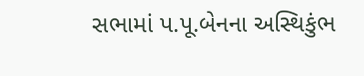સભામાં પ.પૂ.બેનના અસ્થિકુંભ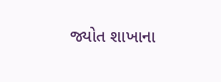જ્યોત શાખાના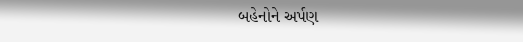બહેનોને અર્પણ